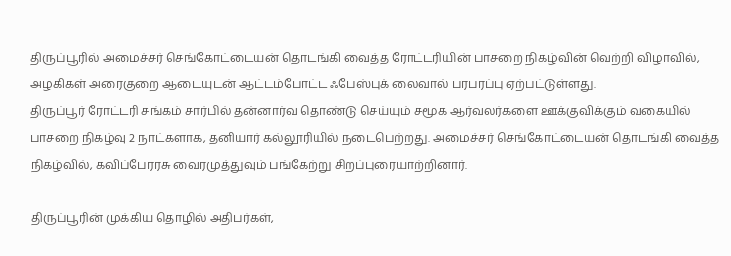திருப்பூரில் அமைச்சர் செங்கோட்டையன் தொடங்கி வைத்த ரோட்டரியின் பாசறை நிகழ்வின் வெற்றி விழாவில், அழகிகள் அரைகுறை ஆடையுடன் ஆட்டம்போட்ட ஃபேஸ்புக் லைவால் பரபரப்பு ஏற்பட்டுள்ளது.
திருப்பூர் ரோட்டரி சங்கம் சார்பில் தன்னார்வ தொண்டு செய்யும் சமூக ஆர்வலர்களை ஊக்குவிக்கும் வகையில் பாசறை நிகழ்வு 2 நாட்களாக, தனியார் கல்லூரியில் நடைபெற்றது. அமைச்சர் செங்கோட்டையன் தொடங்கி வைத்த நிகழ்வில், கவிப்பேரரசு வைரமுத்துவும் பங்கேற்று சிறப்புரையாற்றினார்.

திருப்பூரின் முக்கிய தொழில் அதிபர்கள்,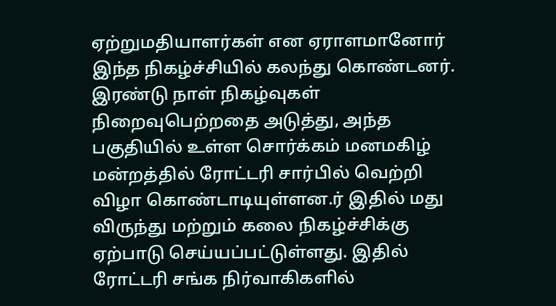ஏற்றுமதியாளர்கள் என ஏராளமானோர் இந்த நிகழ்ச்சியில் கலந்து கொண்டனர்.
இரண்டு நாள் நிகழ்வுகள் நிறைவுபெற்றதை அடுத்து, அந்த பகுதியில் உள்ள சொர்க்கம் மனமகிழ் மன்றத்தில் ரோட்டரி சார்பில் வெற்றி விழா கொண்டாடியுள்ளன.ர் இதில் மது விருந்து மற்றும் கலை நிகழ்ச்சிக்கு ஏற்பாடு செய்யப்பட்டுள்ளது. இதில் ரோட்டரி சங்க நிர்வாகிகளில்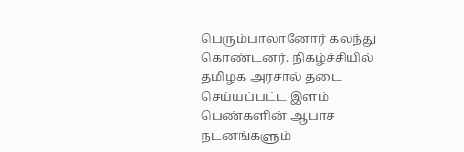பெரும்பாலானோர் கலந்து கொண்டனர். நிகழ்ச்சியில் தமிழக அரசால் தடை செய்யப்பட்ட இளம் பெண்களின் ஆபாச நடனங்களும்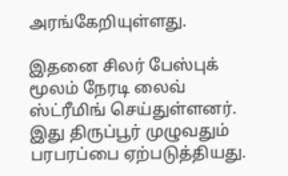அரங்கேறியுள்ளது.

இதனை சிலர் பேஸ்புக் மூலம் நேரடி லைவ் ஸ்ட்ரீமிங் செய்துள்ளனர். இது திருப்பூர் முழுவதும் பரபரப்பை ஏற்படுத்தியது.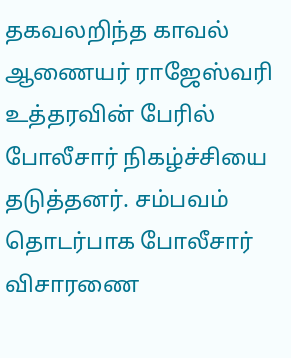தகவலறிந்த காவல் ஆணையர் ராஜேஸ்வரி உத்தரவின் பேரில் போலீசார் நிகழ்ச்சியை தடுத்தனர். சம்பவம் தொடர்பாக போலீசார் விசாரணை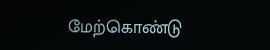மேற்கொண்டு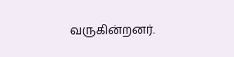வருகின்றனர்.